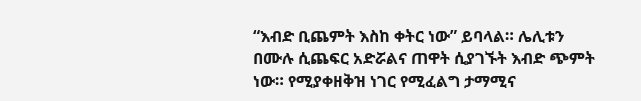“እብድ ቢጨምት እስከ ቀትር ነው” ይባላል። ሌሊቱን በሙሉ ሲጨፍር አድሯልና ጠዋት ሲያገኙት እብድ ጭምት ነው። የሚያቀዘቅዝ ነገር የሚፈልግ ታማሚና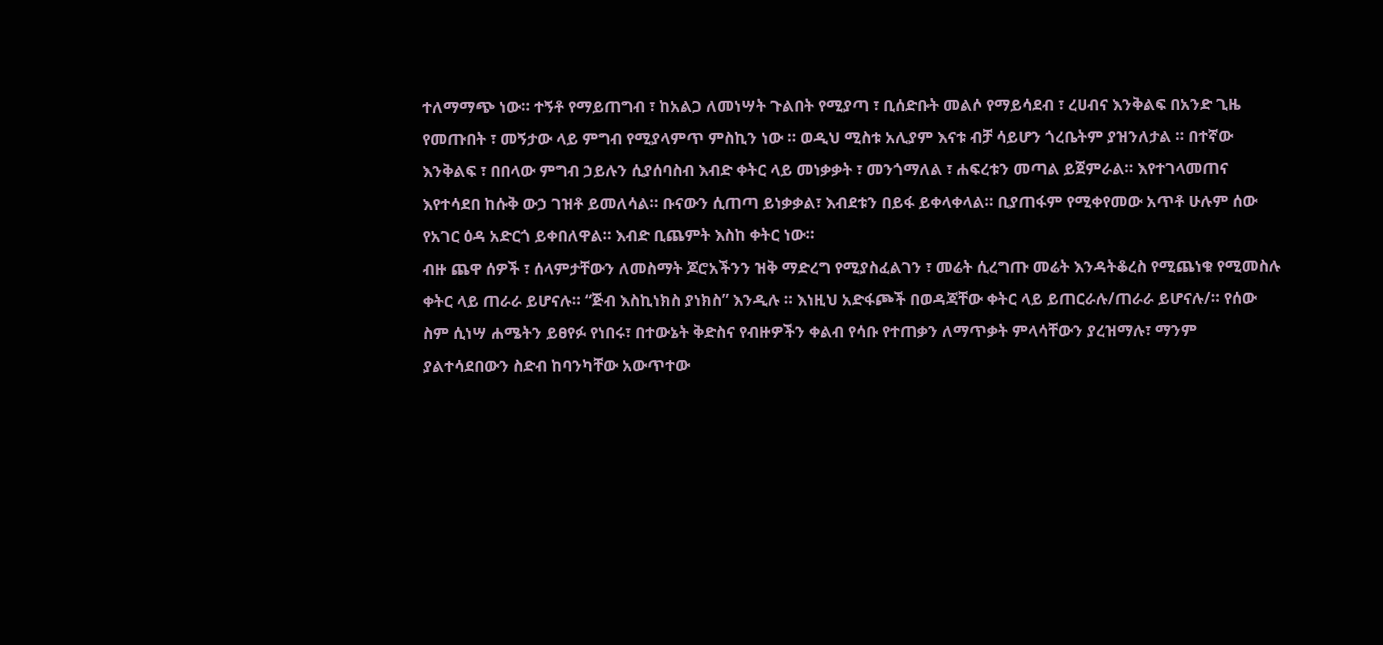ተለማማጭ ነው። ተኝቶ የማይጠግብ ፣ ከአልጋ ለመነሣት ጉልበት የሚያጣ ፣ ቢሰድቡት መልሶ የማይሳደብ ፣ ረሀብና እንቅልፍ በአንድ ጊዜ የመጡበት ፣ መኝታው ላይ ምግብ የሚያላምጥ ምስኪን ነው ። ወዲህ ሚስቱ አሊያም እናቱ ብቻ ሳይሆን ጎረቤትም ያዝንለታል ። በተኛው እንቅልፍ ፣ በበላው ምግብ ኃይሉን ሲያሰባስብ እብድ ቀትር ላይ መነቃቃት ፣ መንጎማለል ፣ ሐፍረቱን መጣል ይጀምራል። እየተገላመጠና እየተሳደበ ከሱቅ ውኃ ገዝቶ ይመለሳል። ቡናውን ሲጠጣ ይነቃቃል፣ እብደቱን በይፋ ይቀላቀላል። ቢያጠፋም የሚቀየመው አጥቶ ሁሉም ሰው የአገር ዕዳ አድርጎ ይቀበለዋል። እብድ ቢጨምት እስከ ቀትር ነው።
ብዙ ጨዋ ሰዎች ፣ ሰላምታቸውን ለመስማት ጆሮአችንን ዝቅ ማድረግ የሚያስፈልገን ፣ መሬት ሲረግጡ መሬት እንዳትቆረስ የሚጨነቁ የሚመስሉ ቀትር ላይ ጠራራ ይሆናሉ። “ጅብ እስኪነክስ ያነክስ” እንዲሉ ። እነዚህ አድፋጮች በወዳጃቸው ቀትር ላይ ይጠርራሉ/ጠራራ ይሆናሉ/። የሰው ስም ሲነሣ ሐሜትን ይፀየፉ የነበሩ፣ በተውኔት ቅድስና የብዙዎችን ቀልብ የሳቡ የተጠቃን ለማጥቃት ምላሳቸውን ያረዝማሉ፣ ማንም ያልተሳደበውን ስድብ ከባንካቸው አውጥተው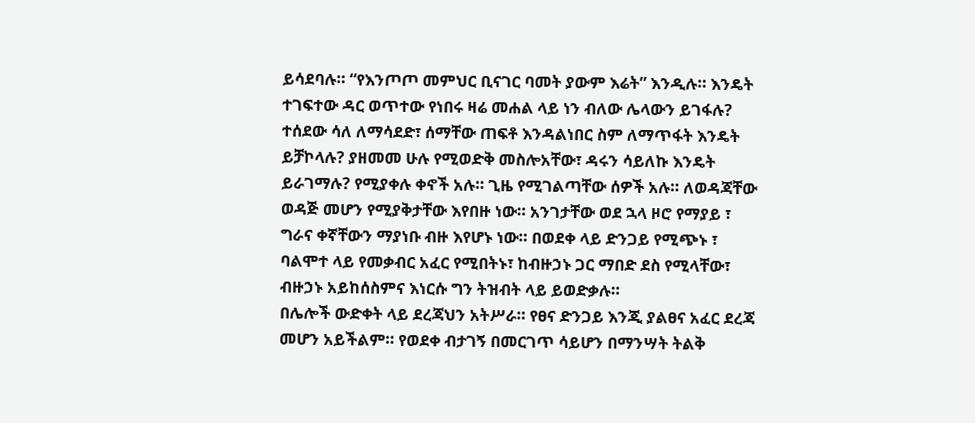ይሳደባሉ። “የእንጦጦ መምህር ቢናገር ባመት ያውም እሬት” እንዲሉ። እንዴት ተገፍተው ዳር ወጥተው የነበሩ ዛሬ መሐል ላይ ነን ብለው ሌላውን ይገፋሉ? ተሰደው ሳለ ለማሳደድ፣ ሰማቸው ጠፍቶ እንዳልነበር ስም ለማጥፋት እንዴት ይቻኮላሉ? ያዘመመ ሁሉ የሚወድቅ መስሎአቸው፣ ዳሩን ሳይለኩ እንዴት ይራገማሉ? የሚያቀሉ ቀኖች አሉ። ጊዜ የሚገልጣቸው ሰዎች አሉ። ለወዳጃቸው ወዳጅ መሆን የሚያቅታቸው እየበዙ ነው። አንገታቸው ወደ ኋላ ዞሮ የማያይ ፣ ግራና ቀኛቸውን ማያነቡ ብዙ እየሆኑ ነው። በወደቀ ላይ ድንጋይ የሚጭኑ ፣ ባልሞተ ላይ የመቃብር አፈር የሚበትኑ፣ ከብዙኃኑ ጋር ማበድ ደስ የሚላቸው፣ ብዙኃኑ አይከሰስምና እነርሱ ግን ትዝብት ላይ ይወድቃሉ።
በሌሎች ውድቀት ላይ ደረጃህን አትሥራ። የፀና ድንጋይ እንጂ ያልፀና አፈር ደረጃ መሆን አይችልም። የወደቀ ብታገኝ በመርገጥ ሳይሆን በማንሣት ትልቅ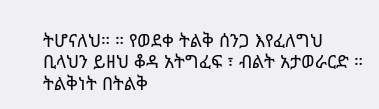ትሆናለህ። ። የወደቀ ትልቅ ሰንጋ እየፈለግህ ቢላህን ይዘህ ቆዳ አትግፈፍ ፣ ብልት አታወራርድ ። ትልቅነት በትልቅ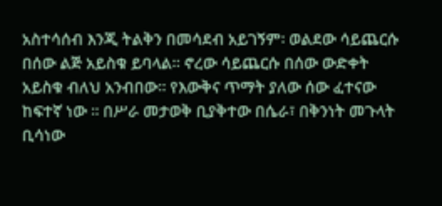አስተሳሰብ እንጂ ትልቅን በመሳደብ አይገኝም፡ ወልደው ሳይጨርሱ በሰው ልጅ አይስቁ ይባላል። ኖረው ሳይጨርሱ በሰው ውድቀት አይስቁ ብለህ አንብበው። የእውቅና ጥማት ያለው ሰው ፈተናው ከፍተኛ ነው ። በሥራ መታወቅ ቢያቅተው በሴራ፣ በቅንነት መጉላት ቢሳነው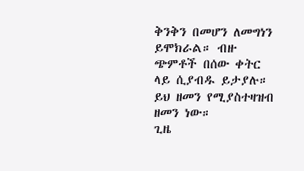ቅንቅን በመሆን ለመግነን ይሞክራል። ብዙ ጭምቶች በሰው ቀትር ላይ ሲያብዱ ይታያሉ። ይህ ዘመን የሚያስተዛዝብ ዘመን ነው።
ጊዜ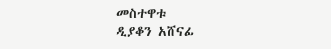መስተዋቱ
ዲያቆን አሸናፊ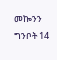መኰንን
ግንቦት 14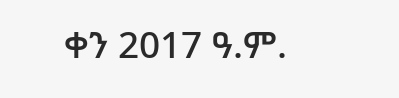ቀን 2017 ዓ.ም.